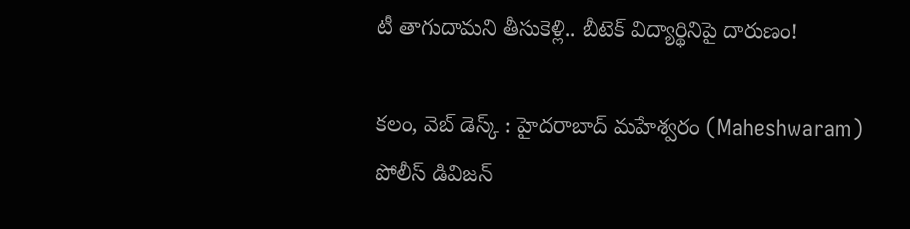టీ తాగుదామని తీసుకెళ్లి.. బీటెక్ విద్యార్థినిపై దారుణం!

కలం, వెబ్‌ డెస్క్‌ : హైదరాబాద్‌ మహేశ్వరం (Maheshwaram) పోలీస్ డివిజన్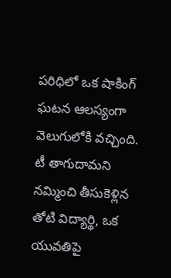పరిధిలో ఒక షాకింగ్‌ ఘటన ఆలస్యంగా వెలుగులోకి వచ్చింది. టీ తాగుదామని నమ్మించి తీసుకెళ్లిన తోటి విద్యార్థి, ఒక యువతిపై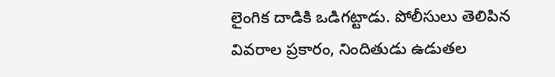లైంగిక దాడికి ఒడిగట్టాడు. పోలీసులు తెలిపిన వివరాల ప్రకారం, నిందితుడు ఉడుతల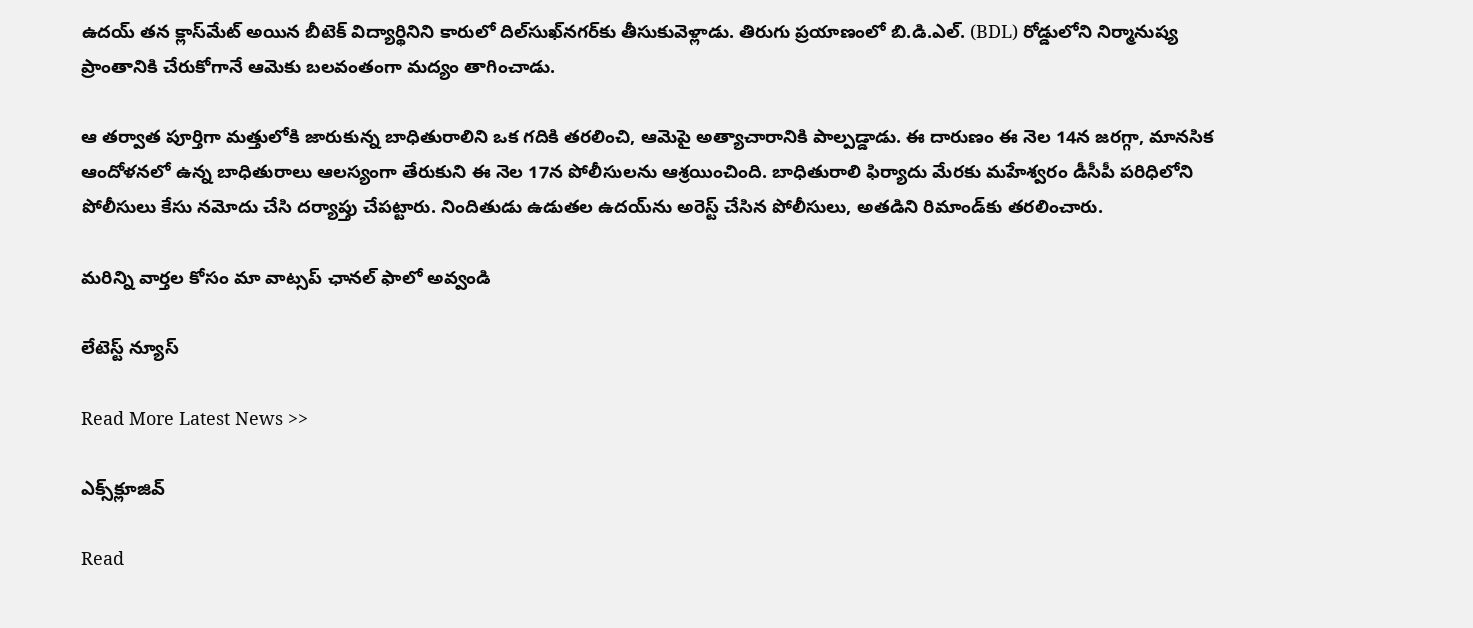ఉదయ్ తన క్లాస్‌మేట్ అయిన బీటెక్ విద్యార్థినిని కారులో దిల్‌సుఖ్‌నగర్‌కు తీసుకువెళ్లాడు. తిరుగు ప్రయాణంలో బి.డి.ఎల్. (BDL) రోడ్డులోని నిర్మానుష్య ప్రాంతానికి చేరుకోగానే ఆమెకు బలవంతంగా మద్యం తాగించాడు.

ఆ తర్వాత పూర్తిగా మత్తులోకి జారుకున్న బాధితురాలిని ఒక గదికి తరలించి, ఆమెపై అత్యాచారానికి పాల్పడ్డాడు. ఈ దారుణం ఈ నెల 14న జరగ్గా, మానసిక ఆందోళనలో ఉన్న బాధితురాలు ఆలస్యంగా తేరుకుని ఈ నెల 17న పోలీసులను ఆశ్రయించింది. బాధితురాలి ఫిర్యాదు మేరకు మహేశ్వరం డీసీపీ పరిధిలోని పోలీసులు కేసు నమోదు చేసి దర్యాప్తు చేపట్టారు. నిందితుడు ఉడుతల ఉదయ్‌ను అరెస్ట్ చేసిన పోలీసులు, అతడిని రిమాండ్‌కు తరలించారు.

మ‌రిన్ని వార్త‌ల కోసం మా వాట్స‌ప్ ఛాన‌ల్ ఫాలో అవ్వండి

లేటెస్ట్ న్యూస్‌

Read More Latest News >>

ఎక్స్‌క్లూజివ్‌

Read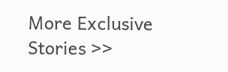More Exclusive Stories >>